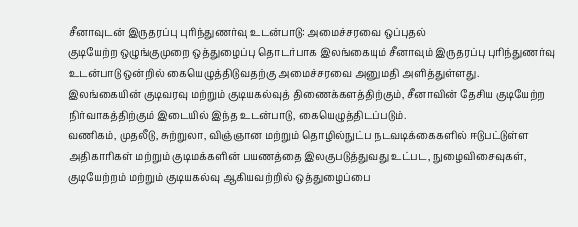சீனாவுடன் இருதரப்பு புரிந்துணர்வு உடன்பாடு: அமைச்சரவை ஒப்புதல்
குடியேற்ற ஒழுங்குமுறை ஒத்துழைப்பு தொடர்பாக இலங்கையும் சீனாவும் இருதரப்பு புரிந்துணர்வு உடன்பாடு ஒன்றில் கையெழுத்திடுவதற்கு அமைச்சரவை அனுமதி அளித்துள்ளது.
இலங்கையின் குடிவரவு மற்றும் குடியகல்வுத் திணைக்களத்திற்கும், சீனாவின் தேசிய குடியேற்ற நிர்வாகத்திற்கும் இடையில் இந்த உடன்பாடு, கையெழுத்திடப்படும்.
வணிகம், முதலீடு, சுற்றுலா, விஞ்ஞான மற்றும் தொழில்நுட்ப நடவடிக்கைகளில் ஈடுபட்டுள்ள அதிகாரிகள் மற்றும் குடிமக்களின் பயணத்தை இலகுபடுத்துவது உட்பட, நுழைவிசைவுகள், குடியேற்றம் மற்றும் குடியகல்வு ஆகியவற்றில் ஒத்துழைப்பை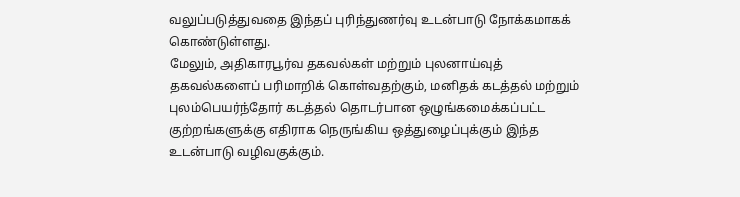வலுப்படுத்துவதை இந்தப் புரிந்துணர்வு உடன்பாடு நோக்கமாகக் கொண்டுள்ளது.
மேலும், அதிகாரபூர்வ தகவல்கள் மற்றும் புலனாய்வுத் தகவல்களைப் பரிமாறிக் கொள்வதற்கும், மனிதக் கடத்தல் மற்றும் புலம்பெயர்ந்தோர் கடத்தல் தொடர்பான ஒழுங்கமைக்கப்பட்ட குற்றங்களுக்கு எதிராக நெருங்கிய ஒத்துழைப்புக்கும் இந்த உடன்பாடு வழிவகுக்கும்.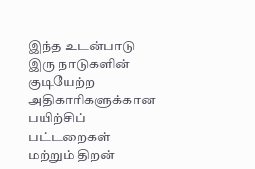இந்த உடன்பாடு இரு நாடுகளின் குடியேற்ற அதிகாரிகளுக்கான பயிற்சிப் பட்டறைகள் மற்றும் திறன்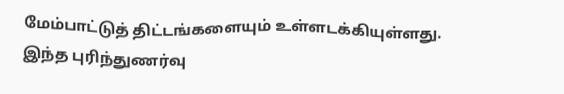மேம்பாட்டுத் திட்டங்களையும் உள்ளடக்கியுள்ளது.
இந்த புரிந்துணர்வு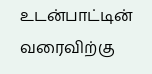உடன்பாட்டின் வரைவிற்கு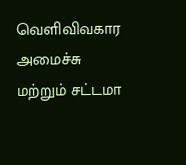வெளிவிவகார அமைச்சு மற்றும் சட்டமா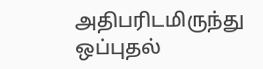அதிபரிடமிருந்து ஒப்புதல்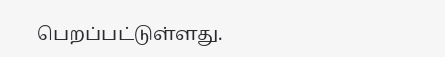பெறப்பட்டுள்ளது.